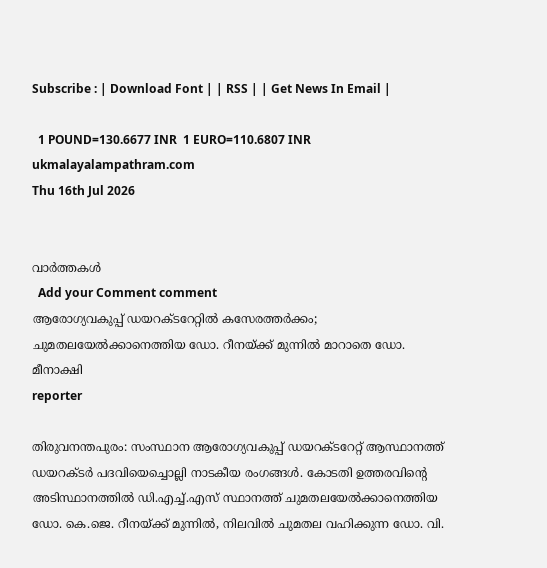Subscribe : | Download Font | | RSS | | Get News In Email |

  1 POUND=130.6677 INR  1 EURO=110.6807 INR
ukmalayalampathram.com
Thu 16th Jul 2026


വാര്‍ത്തകള്‍
  Add your Comment comment
ആരോഗ്യവകുപ്പ് ഡയറക്ടറേറ്റില്‍ കസേരത്തര്‍ക്കം; ചുമതലയേല്‍ക്കാനെത്തിയ ഡോ. റീനയ്ക്ക് മുന്നില്‍ മാറാതെ ഡോ. മീനാക്ഷി
reporter

തിരുവനന്തപുരം: സംസ്ഥാന ആരോഗ്യവകുപ്പ് ഡയറക്ടറേറ്റ് ആസ്ഥാനത്ത് ഡയറക്ടര്‍ പദവിയെച്ചൊല്ലി നാടകീയ രംഗങ്ങള്‍. കോടതി ഉത്തരവിന്റെ അടിസ്ഥാനത്തില്‍ ഡി.എച്ച്.എസ് സ്ഥാനത്ത് ചുമതലയേല്‍ക്കാനെത്തിയ ഡോ. കെ.ജെ. റീനയ്ക്ക് മുന്നില്‍, നിലവില്‍ ചുമതല വഹിക്കുന്ന ഡോ. വി.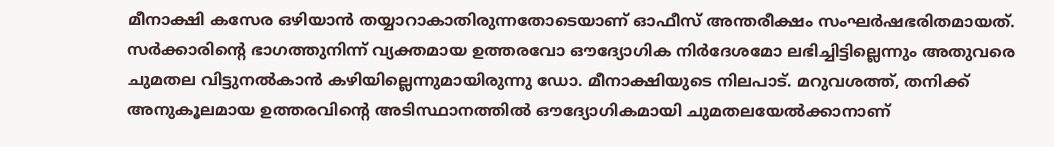മീനാക്ഷി കസേര ഒഴിയാന്‍ തയ്യാറാകാതിരുന്നതോടെയാണ് ഓഫീസ് അന്തരീക്ഷം സംഘര്‍ഷഭരിതമായത്. സര്‍ക്കാരിന്റെ ഭാഗത്തുനിന്ന് വ്യക്തമായ ഉത്തരവോ ഔദ്യോഗിക നിര്‍ദേശമോ ലഭിച്ചിട്ടില്ലെന്നും അതുവരെ ചുമതല വിട്ടുനല്‍കാന്‍ കഴിയില്ലെന്നുമായിരുന്നു ഡോ. മീനാക്ഷിയുടെ നിലപാട്. മറുവശത്ത്, തനിക്ക് അനുകൂലമായ ഉത്തരവിന്റെ അടിസ്ഥാനത്തില്‍ ഔദ്യോഗികമായി ചുമതലയേല്‍ക്കാനാണ്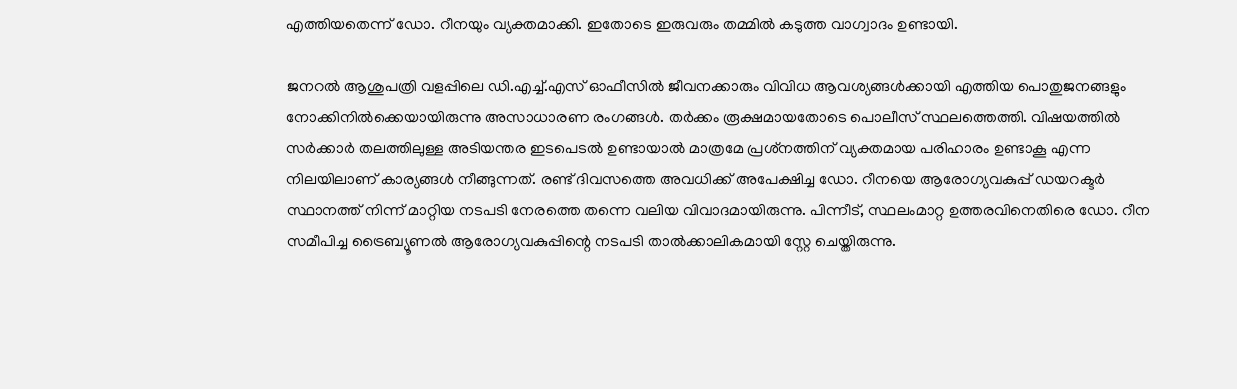എത്തിയതെന്ന് ഡോ. റീനയും വ്യക്തമാക്കി. ഇതോടെ ഇരുവരും തമ്മില്‍ കടുത്ത വാഗ്വാദം ഉണ്ടായി.

ജനറല്‍ ആശുപത്രി വളപ്പിലെ ഡി.എച്ച്.എസ് ഓഫീസില്‍ ജീവനക്കാരും വിവിധ ആവശ്യങ്ങള്‍ക്കായി എത്തിയ പൊതുജനങ്ങളും നോക്കിനില്‍ക്കെയായിരുന്നു അസാധാരണ രംഗങ്ങള്‍. തര്‍ക്കം രൂക്ഷമായതോടെ പൊലീസ് സ്ഥലത്തെത്തി. വിഷയത്തില്‍ സര്‍ക്കാര്‍ തലത്തിലുള്ള അടിയന്തര ഇടപെടല്‍ ഉണ്ടായാല്‍ മാത്രമേ പ്രശ്‌നത്തിന് വ്യക്തമായ പരിഹാരം ഉണ്ടാകൂ എന്ന നിലയിലാണ് കാര്യങ്ങള്‍ നീങ്ങുന്നത്. രണ്ട് ദിവസത്തെ അവധിക്ക് അപേക്ഷിച്ച ഡോ. റീനയെ ആരോഗ്യവകുപ്പ് ഡയറക്ടര്‍ സ്ഥാനത്ത് നിന്ന് മാറ്റിയ നടപടി നേരത്തെ തന്നെ വലിയ വിവാദമായിരുന്നു. പിന്നീട്, സ്ഥലംമാറ്റ ഉത്തരവിനെതിരെ ഡോ. റീന സമീപിച്ച ട്രൈബ്യൂണല്‍ ആരോഗ്യവകുപ്പിന്റെ നടപടി താല്‍ക്കാലികമായി സ്റ്റേ ചെയ്തിരുന്നു.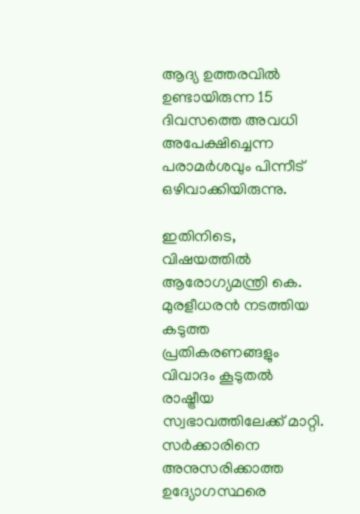ആദ്യ ഉത്തരവില്‍ ഉണ്ടായിരുന്ന 15 ദിവസത്തെ അവധി അപേക്ഷിച്ചെന്ന പരാമര്‍ശവും പിന്നീട് ഒഴിവാക്കിയിരുന്നു.

ഇതിനിടെ, വിഷയത്തില്‍ ആരോഗ്യമന്ത്രി കെ. മുരളീധരന്‍ നടത്തിയ കടുത്ത പ്രതികരണങ്ങളും വിവാദം കൂടുതല്‍ രാഷ്ട്രീയ സ്വഭാവത്തിലേക്ക് മാറ്റി. സര്‍ക്കാരിനെ അനുസരിക്കാത്ത ഉദ്യോഗസ്ഥരെ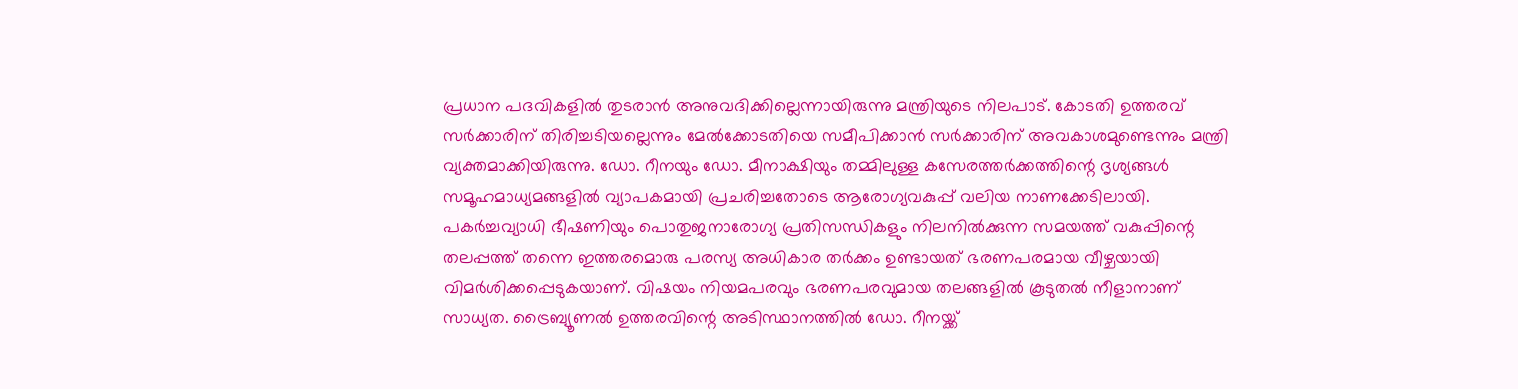പ്രധാന പദവികളില്‍ തുടരാന്‍ അനുവദിക്കില്ലെന്നായിരുന്നു മന്ത്രിയുടെ നിലപാട്. കോടതി ഉത്തരവ് സര്‍ക്കാരിന് തിരിച്ചടിയല്ലെന്നും മേല്‍ക്കോടതിയെ സമീപിക്കാന്‍ സര്‍ക്കാരിന് അവകാശമുണ്ടെന്നും മന്ത്രി വ്യക്തമാക്കിയിരുന്നു. ഡോ. റീനയും ഡോ. മീനാക്ഷിയും തമ്മിലുള്ള കസേരത്തര്‍ക്കത്തിന്റെ ദൃശ്യങ്ങള്‍ സമൂഹമാധ്യമങ്ങളില്‍ വ്യാപകമായി പ്രചരിച്ചതോടെ ആരോഗ്യവകുപ്പ് വലിയ നാണക്കേടിലായി. പകര്‍ച്ചവ്യാധി ഭീഷണിയും പൊതുജനാരോഗ്യ പ്രതിസന്ധികളും നിലനില്‍ക്കുന്ന സമയത്ത് വകുപ്പിന്റെ തലപ്പത്ത് തന്നെ ഇത്തരമൊരു പരസ്യ അധികാര തര്‍ക്കം ഉണ്ടായത് ഭരണപരമായ വീഴ്ചയായി വിമര്‍ശിക്കപ്പെടുകയാണ്. വിഷയം നിയമപരവും ഭരണപരവുമായ തലങ്ങളില്‍ കൂടുതല്‍ നീളാനാണ് സാധ്യത. ട്രൈബ്യൂണല്‍ ഉത്തരവിന്റെ അടിസ്ഥാനത്തില്‍ ഡോ. റീനയ്ക്ക്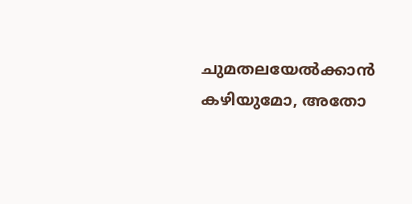ചുമതലയേല്‍ക്കാന്‍ കഴിയുമോ, അതോ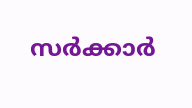സര്‍ക്കാര്‍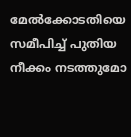മേല്‍ക്കോടതിയെ സമീപിച്ച് പുതിയ നീക്കം നടത്തുമോ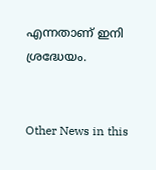എന്നതാണ് ഇനി ശ്രദ്ധേയം.


Other News in this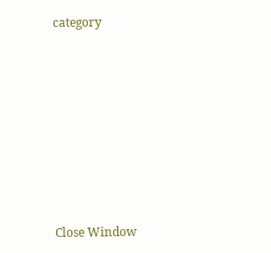category








Close Window